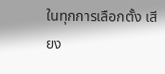ในทุกการเลือกตั้ง เสียง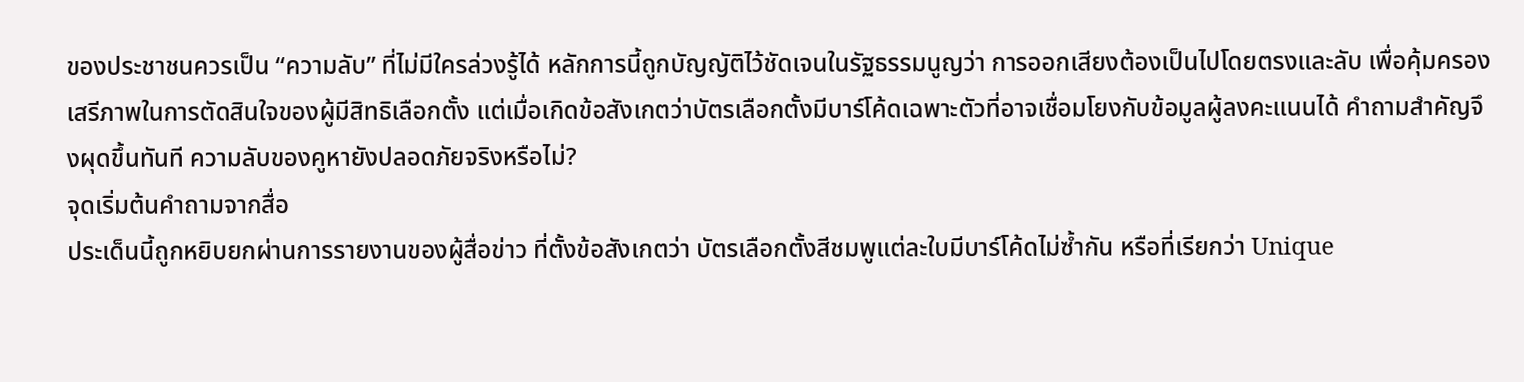ของประชาชนควรเป็น “ความลับ” ที่ไม่มีใครล่วงรู้ได้ หลักการนี้ถูกบัญญัติไว้ชัดเจนในรัฐธรรมนูญว่า การออกเสียงต้องเป็นไปโดยตรงและลับ เพื่อคุ้มครองเสรีภาพในการตัดสินใจของผู้มีสิทธิเลือกตั้ง แต่เมื่อเกิดข้อสังเกตว่าบัตรเลือกตั้งมีบาร์โค้ดเฉพาะตัวที่อาจเชื่อมโยงกับข้อมูลผู้ลงคะแนนได้ คำถามสำคัญจึงผุดขึ้นทันที ความลับของคูหายังปลอดภัยจริงหรือไม่?
จุดเริ่มต้นคำถามจากสื่อ
ประเด็นนี้ถูกหยิบยกผ่านการรายงานของผู้สื่อข่าว ที่ตั้งข้อสังเกตว่า บัตรเลือกตั้งสีชมพูแต่ละใบมีบาร์โค้ดไม่ซ้ำกัน หรือที่เรียกว่า Unique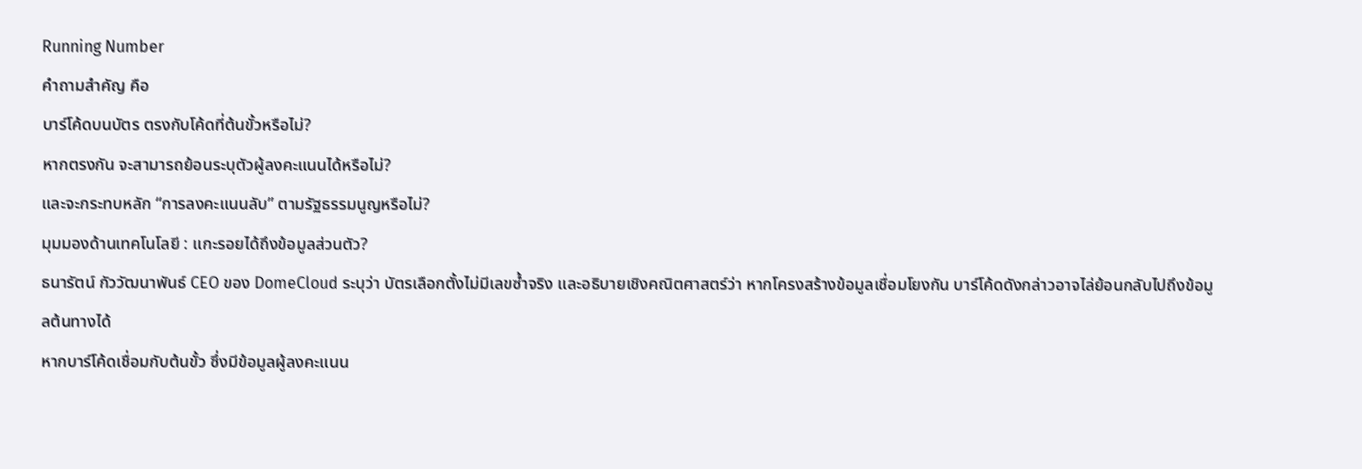Running Number
คำถามสำคัญ คือ
บาร์โค้ดบนบัตร ตรงกับโค้ดที่ต้นขั้วหรือไม่?
หากตรงกัน จะสามารถย้อนระบุตัวผู้ลงคะแนนได้หรือไม่?
และจะกระทบหลัก “การลงคะแนนลับ” ตามรัฐธรรมนูญหรือไม่?
มุมมองด้านเทคโนโลยี : แกะรอยได้ถึงข้อมูลส่วนตัว?
ธนารัตน์ กัววัฒนาพันธ์ CEO ของ DomeCloud ระบุว่า บัตรเลือกตั้งไม่มีเลขซ้ำจริง และอธิบายเชิงคณิตศาสตร์ว่า หากโครงสร้างข้อมูลเชื่อมโยงกัน บาร์โค้ดดังกล่าวอาจไล่ย้อนกลับไปถึงข้อมูลต้นทางได้
หากบาร์โค้ดเชื่อมกับต้นขั้ว ซึ่งมีข้อมูลผู้ลงคะแนน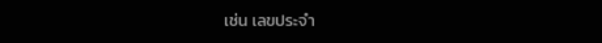เช่น เลขประจำ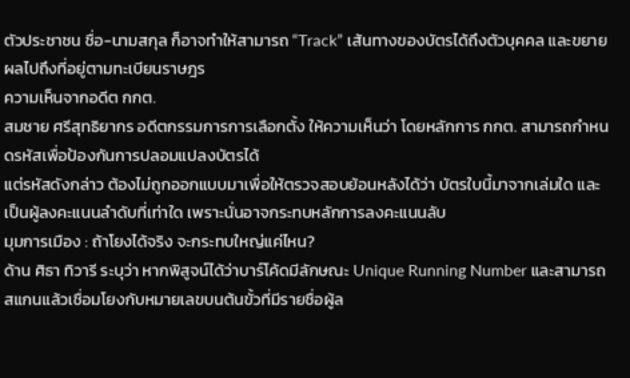ตัวประชาชน ชื่อ-นามสกุล ก็อาจทำให้สามารถ “Track” เส้นทางของบัตรได้ถึงตัวบุคคล และขยายผลไปถึงที่อยู่ตามทะเบียนราษฎร
ความเห็นจากอดีต กกต.
สมชาย ศรีสุทธิยากร อดีตกรรมการการเลือกตั้ง ให้ความเห็นว่า โดยหลักการ กกต. สามารถกำหนดรหัสเพื่อป้องกันการปลอมแปลงบัตรได้
แต่รหัสดังกล่าว ต้องไม่ถูกออกแบบมาเพื่อให้ตรวจสอบย้อนหลังได้ว่า บัตรใบนี้มาจากเล่มใด และเป็นผู้ลงคะแนนลำดับที่เท่าใด เพราะนั่นอาจกระทบหลักการลงคะแนนลับ
มุมการเมือง : ถ้าโยงได้จริง จะกระทบใหญ่แค่ไหน?
ด้าน ศิธา ทิวารี ระบุว่า หากพิสูจน์ได้ว่าบาร์โค้ดมีลักษณะ Unique Running Number และสามารถสแกนแล้วเชื่อมโยงกับหมายเลขบนต้นขั้วที่มีรายชื่อผู้ล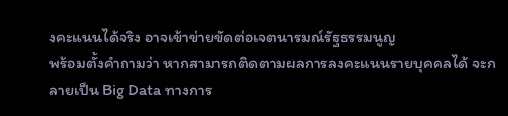งคะแนนได้จริง อาจเข้าข่ายขัดต่อเจตนารมณ์รัฐธรรมนูญ
พร้อมตั้งคำถามว่า หากสามารถติดตามผลการลงคะแนนรายบุคคลได้ จะกลายเป็น Big Data ทางการ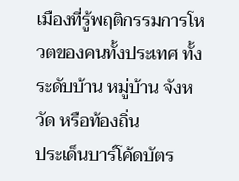เมืองที่รู้พฤติกรรมการโหวตของคนทั้งประเทศ ทั้งระดับบ้าน หมู่บ้าน จังหวัด หรือท้องถิ่น
ประเด็นบาร์โค้ดบัตร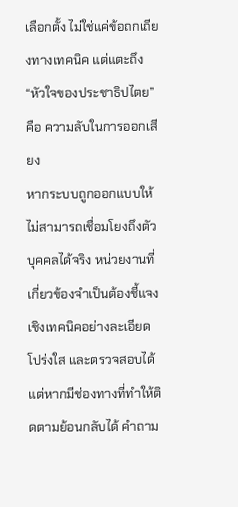เลือกตั้ง ไม่ใช่แค่ข้อถกเถียงทางเทคนิค แต่แตะถึง “หัวใจของประชาธิปไตย” คือ ความลับในการออกเสียง
หากระบบถูกออกแบบให้ไม่สามารถเชื่อมโยงถึงตัวบุคคลได้จริง หน่วยงานที่เกี่ยวข้องจำเป็นต้องชี้แจงเชิงเทคนิคอย่างละเอียด โปร่งใส และตรวจสอบได้
แต่หากมีช่องทางที่ทำให้ติดตามย้อนกลับได้ คำถาม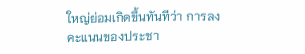ใหญ่ย่อมเกิดขึ้นทันทีว่า การลงคะแนนของประชา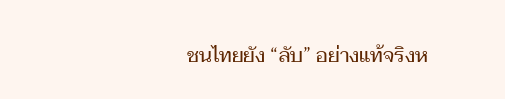ชนไทยยัง “ลับ” อย่างแท้จริงห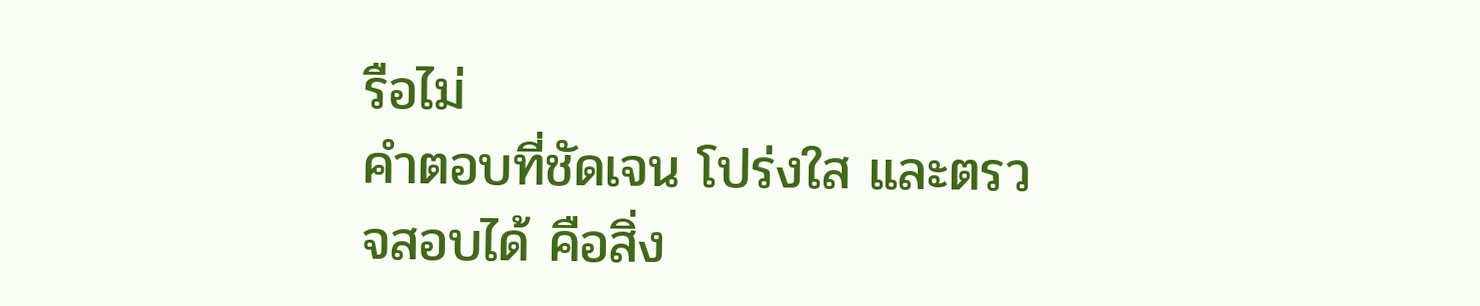รือไม่
คำตอบที่ชัดเจน โปร่งใส และตรวจสอบได้ คือสิ่ง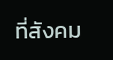ที่สังคม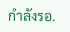กำลังรอ.